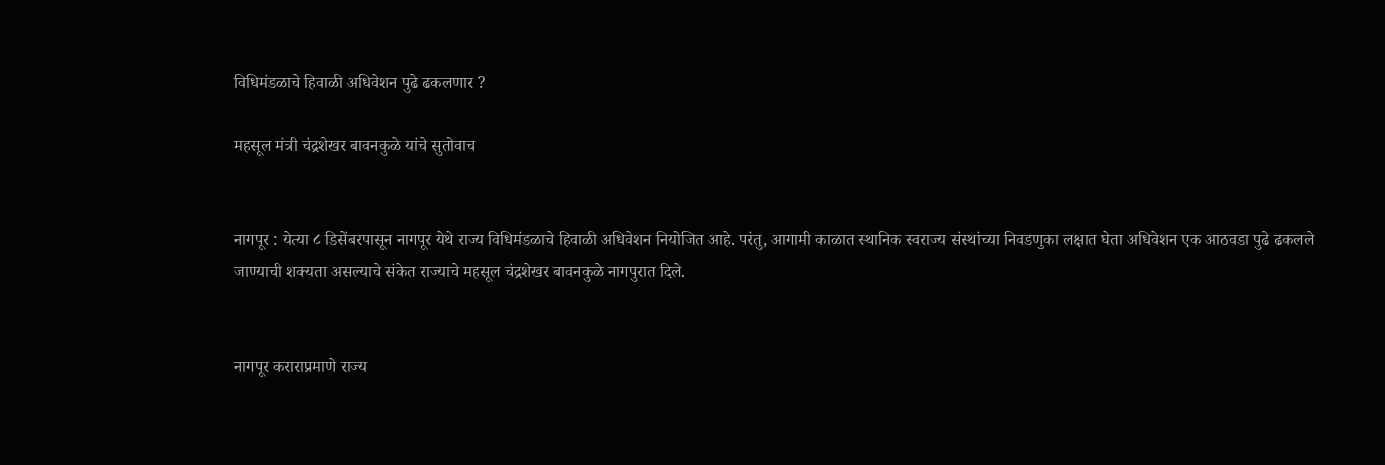विधिमंडळाचे हिवाळी अधिवेशन पुढे ढकलणार ?

महसूल मंत्री चंद्रशेखर बावनकुळे यांचे सुतोवाच


नागपूर : येत्या ८ डिसेंबरपासून नागपूर येथे राज्य विधिमंडळाचे हिवाळी अधिवेशन नियोजित आहे. परंतु, आगामी काळात स्थानिक स्वराज्य संस्थांच्या निवडणुका लक्षात घेता अधिवेशन एक आठवडा पुढे ढकलले जाण्याची शक्यता असल्याचे संकेत राज्याचे महसूल चंद्रशेखर बावनकुळे नागपुरात दिले.


नागपूर कराराप्रमाणे राज्य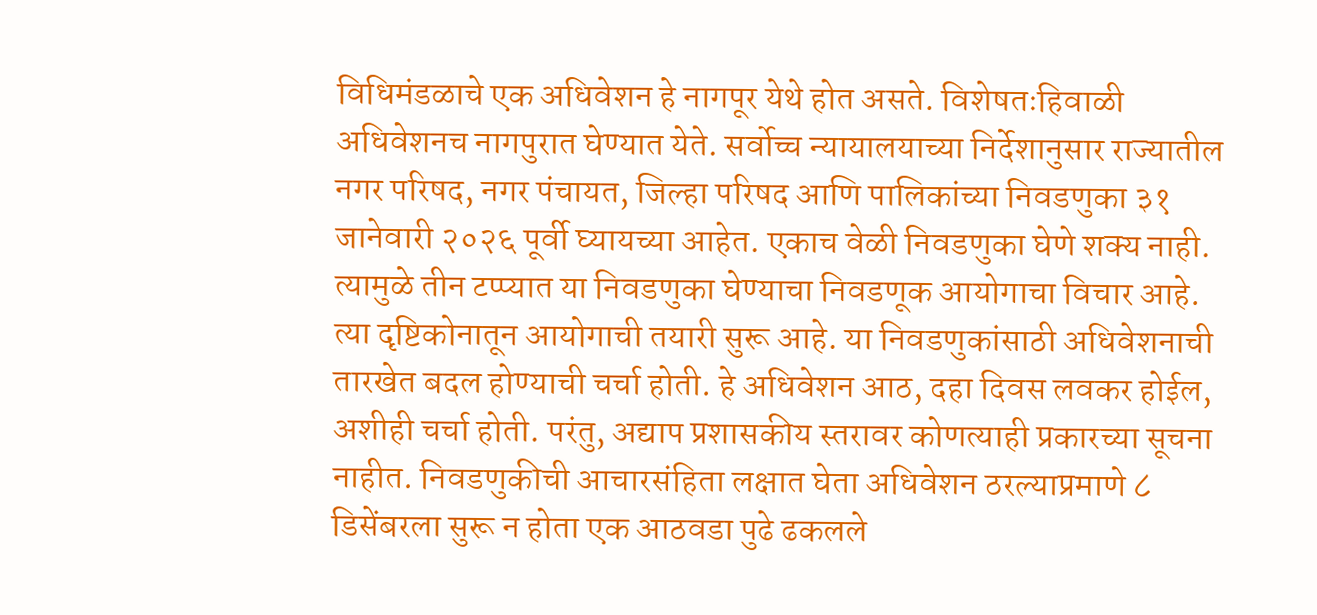विधिमंडळाचे एक अधिवेशन हे नागपूर येथे होत असते. विशेषतःहिवाळी अधिवेशनच नागपुरात घेण्यात येते. सर्वोच्च न्यायालयाच्या निर्देशानुसार राज्यातील नगर परिषद, नगर पंचायत, जिल्हा परिषद आणि पालिकांच्या निवडणुका ३१ जानेवारी २०२६ पूर्वी घ्यायच्या आहेत. एकाच वेळी निवडणुका घेणे शक्य नाही. त्यामुळे तीन टप्प्यात या निवडणुका घेण्याचा निवडणूक आयोगाचा विचार आहे. त्या दृष्टिकोनातून आयोगाची तयारी सुरू आहे. या निवडणुकांसाठी अधिवेशनाची तारखेत बदल होण्याची चर्चा होती. हे अधिवेशन आठ, दहा दिवस लवकर होईल, अशीही चर्चा होती. परंतु, अद्याप प्रशासकीय स्तरावर कोणत्याही प्रकारच्या सूचना नाहीत. निवडणुकीची आचारसंहिता लक्षात घेता अधिवेशन ठरल्याप्रमाणे ८ डिसेंबरला सुरू न होता एक आठवडा पुढे ढकलले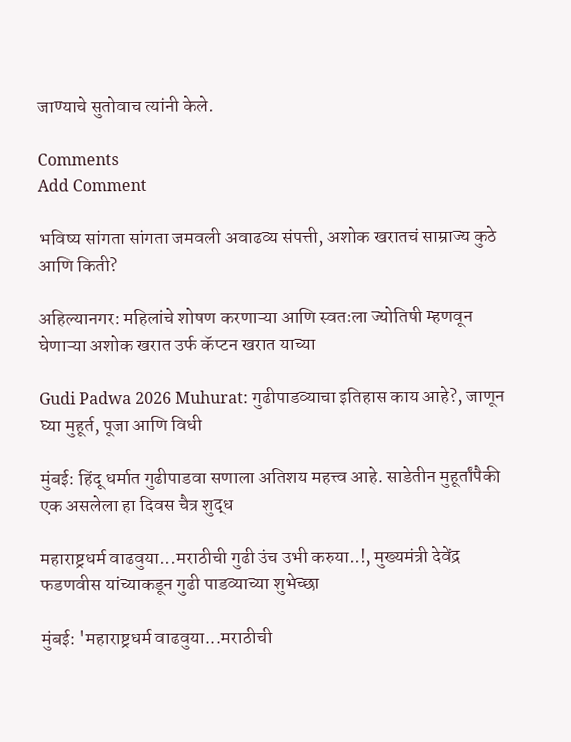जाण्याचे सुतोवाच त्यांनी केले.

Comments
Add Comment

भविष्य सांगता सांगता जमवली अवाढव्य संपत्ती, अशोक खरातचं साम्राज्य कुठे आणि किती?

अहिल्यानगर: महिलांचे शोषण करणाऱ्या आणि स्वतःला ज्योतिषी म्हणवून घेणाऱ्या अशोक खरात उर्फ कॅप्टन खरात याच्या

Gudi Padwa 2026 Muhurat: गुढीपाडव्याचा इतिहास काय आहे?, जाणून घ्या मुहूर्त, पूजा आणि विधी

मुंबई: हिंदू धर्मात गुढीपाडवा सणाला अतिशय महत्त्व आहे. साडेतीन मुहूर्तांपैकी एक असलेला हा दिवस चैत्र शुद्ध

महाराष्ट्रधर्म वाढवुया...मराठीची गुढी उंच उभी करुया..!, मुख्यमंत्री देवेंद्र फडणवीस यांच्याकडून गुढी पाडव्याच्या शुभेच्छा

मुंबई: 'महाराष्ट्रधर्म वाढवुया...मराठीची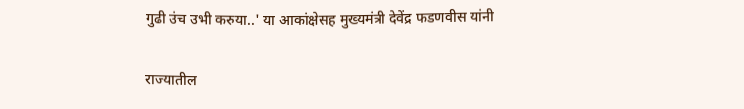गुढी उंच उभी करुया..' या आकांक्षेसह मुख्यमंत्री देवेंद्र फडणवीस यांनी

राज्यातील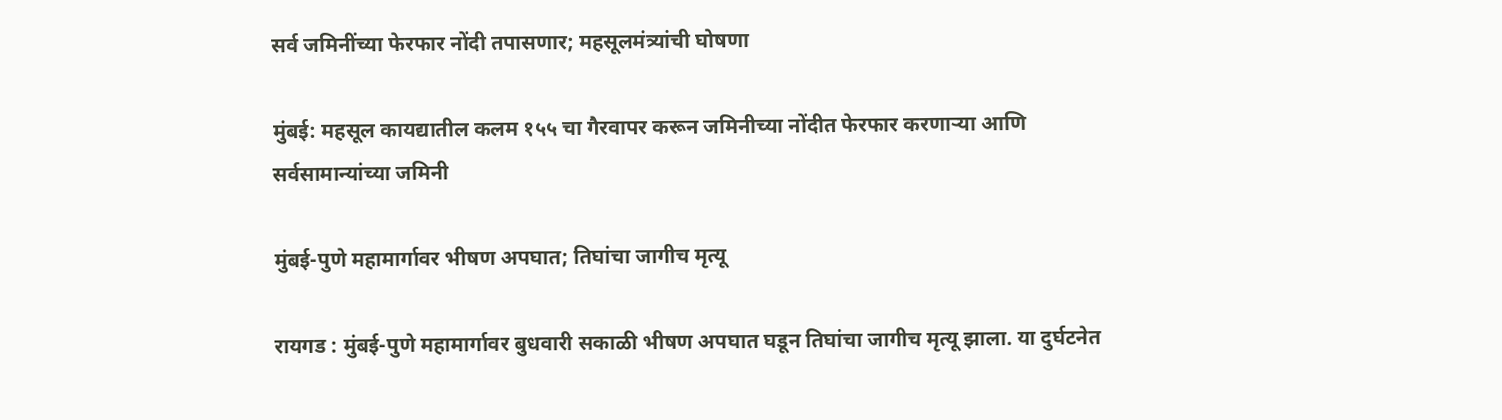सर्व जमिनींच्या फेरफार नोंदी तपासणार; महसूलमंत्र्यांची घोषणा

मुंबई: महसूल कायद्यातील कलम १५५ चा गैरवापर करून जमिनीच्या नोंदीत फेरफार करणाऱ्या आणि सर्वसामान्यांच्या जमिनी

मुंबई-पुणे महामार्गावर भीषण अपघात; तिघांचा जागीच मृत्यू

रायगड : मुंबई-पुणे महामार्गावर बुधवारी सकाळी भीषण अपघात घडून तिघांचा जागीच मृत्यू झाला. या दुर्घटनेत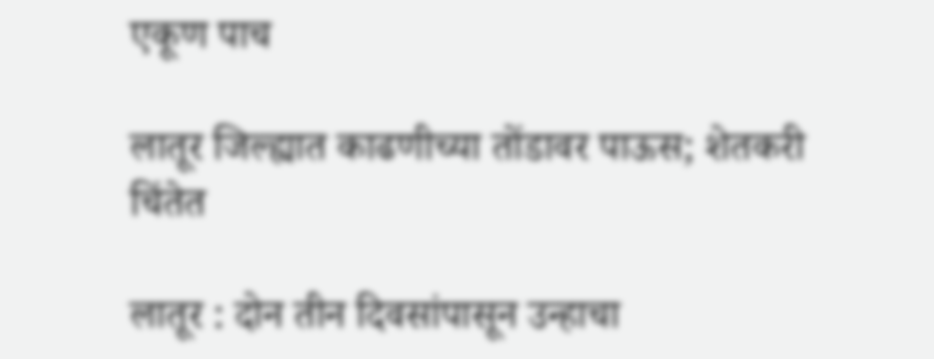एकूण पाच

लातूर जिल्ह्यात काढणीच्या तोंडावर पाऊस; शेतकरी चिंतेत

लातूर : दोन तीन दिवसांपासून उन्हाचा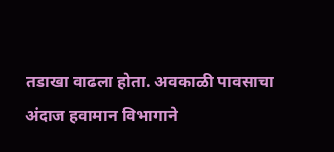तडाखा वाढला होता. अवकाळी पावसाचा अंदाज हवामान विभागाने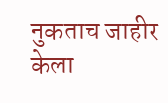नुकताच जाहीर केला